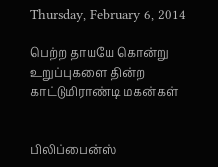Thursday, February 6, 2014

பெற்ற தாயயே கொன்று உறுப்புகளை தின்ற காட்டுமிராண்டி மகன்கள்


பிலிப்பைன்ஸ்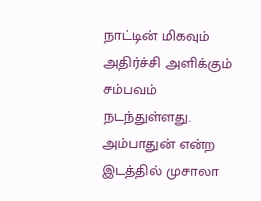நாட்டின் மிகவும் அதிர்ச்சி அளிக்கும் சம்பவம் நடந்துள்ளது. அம்பாதுன் என்ற இடத்தில் முசாலா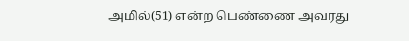அமில்(51) என்ற பெண்ணை அவரது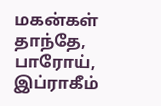மகன்கள் தாந்தே, பாரோய், இப்ராகீம்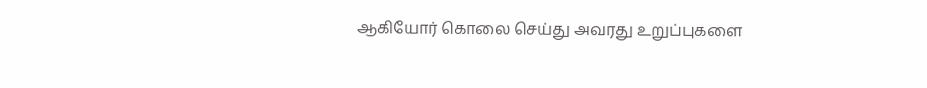ஆகியோர் கொலை செய்து அவரது உறுப்புகளை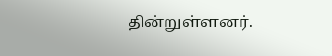தின்றுள்ளனர்.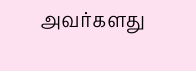அவர்களது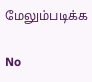மேலும்படிக்க

No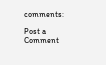comments:

Post a Comment